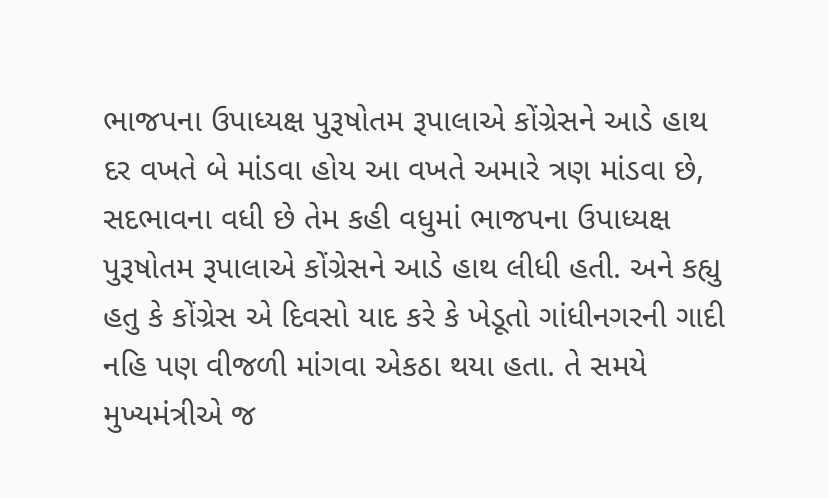ભાજપના ઉપાધ્યક્ષ પુરૂષોતમ રૂપાલાએ કોંગ્રેસને આડે હાથ
દર વખતે બે માંડવા હોય આ વખતે અમારે ત્રણ માંડવા છે, સદભાવના વધી છે તેમ કહી વધુમાં ભાજપના ઉપાધ્યક્ષ પુરૂષોતમ રૂપાલાએ કોંગ્રેસને આડે હાથ લીધી હતી. અને કહ્યુ હતુ કે કોંગ્રેસ એ દિવસો યાદ કરે કે ખેડૂતો ગાંધીનગરની ગાદી નહિ પણ વીજળી માંગવા એકઠા થયા હતા. તે સમયે મુખ્યમંત્રીએ જ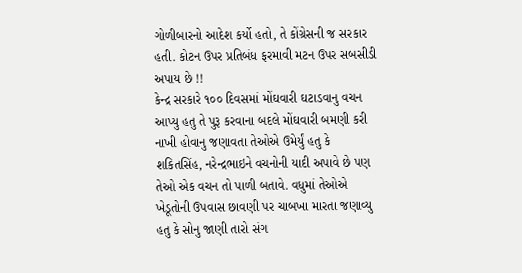ગોળીબારનો આદેશ કર્યો હતો, તે કોંગ્રેસની જ સરકાર હતી. કોટન ઉપર પ્રતિબંધ ફરમાવી મટન ઉપર સબસીડી અપાય છે !!
કેન્દ્ર સરકારે ૧૦૦ દિવસમાં મોંઘવારી ઘટાડવાનુ વચન આપ્યુ હતુ તે પુરૂ કરવાના બદલે મોંઘવારી બમણી કરી નાખી હોવાનુ જણાવતા તેઓએ ઉમેર્યું હતુ કે શકિતસિંહ, નરેન્દ્રભાઇને વચનોની યાદી અપાવે છે પણ તેઓ એક વચન તો પાળી બતાવે. વધુમાં તેઓએ ખેડૂતોની ઉપવાસ છાવણી પર ચાબખા મારતા જણાવ્યુ હતુ કે સોનુ જાણી તારો સંગ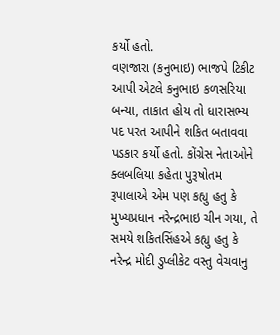કર્યો હતો.
વણજારા (કનુભાઇ) ભાજપે ટિકીટ આપી એટલે કનુભાઇ કળસરિયા બન્યા, તાકાત હોય તો ધારાસભ્ય પદ પરત આપીને શકિત બતાવવા પડકાર કર્યો હતો. કોંગ્રેસ નેતાઓને ક્લબલિયા કહેતા પુરૂષોતમ રૂપાલાએ એમ પણ કહ્યુ હતુ કે મુખ્યપ્રધાન નરેન્દ્રભાઇ ચીન ગયા, તે સમયે શકિતસિંહએ કહ્યુ હતુ કે નરેન્દ્ર મોદી ડુપ્લીકેટ વસ્તુ વેચવાનુ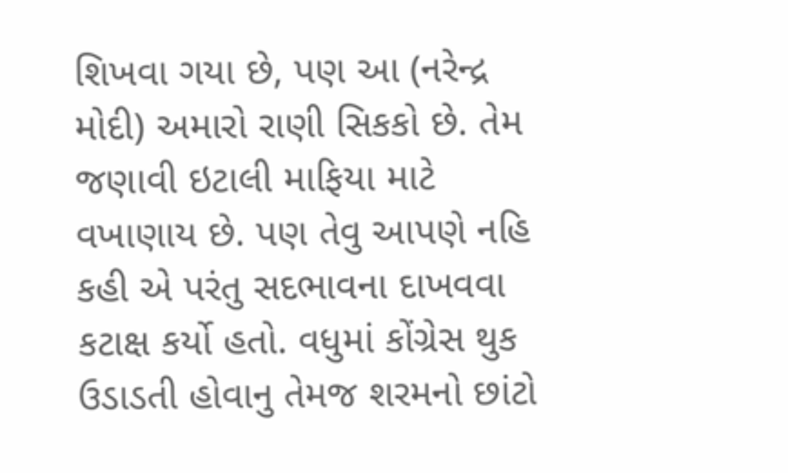શિખવા ગયા છે, પણ આ (નરેન્દ્ર મોદી) અમારો રાણી સિકકો છે. તેમ જણાવી ઇટાલી માફિયા માટે વખાણાય છે. પણ તેવુ આપણે નહિ કહી એ પરંતુ સદભાવના દાખવવા કટાક્ષ કર્યો હતો. વધુમાં કોંગ્રેસ થુક ઉડાડતી હોવાનુ તેમજ શરમનો છાંટો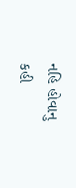નહિ હોવાનુ કહી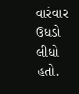વારંવાર ઉધડો લીધો હતો.